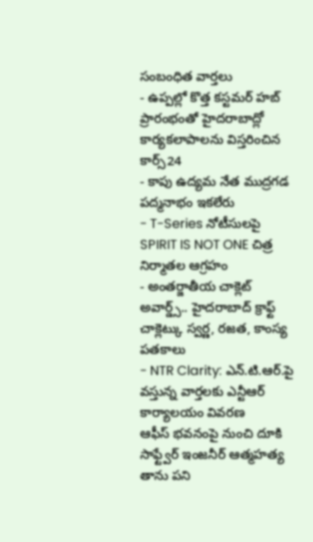సంబంధిత వార్తలు
- ఉప్పల్లో కొత్త కస్టమర్ హబ్ ప్రారంభంతో హైదరాబాద్లో కార్యకలాపాలను విస్తరించిన కార్స్24
- కాపు ఉద్యమ నేత ముద్రగడ పద్మనాభం ఇకలేరు
- T-Series నోటీసులపై SPIRIT IS NOT ONE చిత్ర నిర్మాతల ఆగ్రహం
- అంతర్జాతీయ చాక్లెట్ అవార్డ్స్.. హైదరాబాద్ క్రాఫ్ట్ చాక్లెట్కు స్వర్ణ, రజత, కాంస్య పతకాలు
- NTR Clarity: ఎన్.టి.ఆర్.పై వస్తున్న వార్తలకు ఎన్టీఆర్ కార్యాలయం వివరణ
ఆఫీస్ భవనంపై నుంచి దూకి సాఫ్ట్వేర్ ఇంజనీర్ ఆత్మహత్య
తాను పని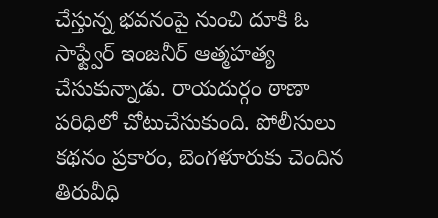చేస్తున్న భవనంపై నుంచి దూకి ఓ సాఫ్ట్వేర్ ఇంజనీర్ ఆత్మహత్య చేసుకున్నాడు. రాయదుర్గం ఠాణా పరిధిలో చోటుచేసుకుంది. పోలీసులు కథనం ప్రకారం, బెంగళూరుకు చెందిన తిరువీధి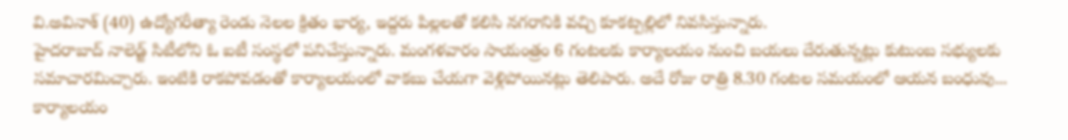వి.అవినాశ్ (40) ఉద్యోగరీత్యా రెండు నెలల క్రితం భార్య, ఇద్దరు పిల్లలతో కలిసి నగరానికి వచ్చి కూకట్పల్లిలో నివసిస్తున్నారు.
హైదరాబాద్ నాలెడ్జ్ సిటీలోని ఓ ఐటీ సంస్థలో పనిచేస్తున్నారు. మంగళవారం సాయంత్రం 6 గంటలకు కార్యాలయం నుంచి బయలు దేరుతున్నట్లు కుటుంబ సభ్యులకు సమాచారమిచ్చారు. ఇంటికి రాకపోవడంతో కార్యాలయంలో వాకబు చేయగా వెళ్లిపోయినట్లు తెలిపారు. అదే రోజు రాత్రి 8.30 గంటల సమయంలో ఆయన బంధువు... కార్యాలయం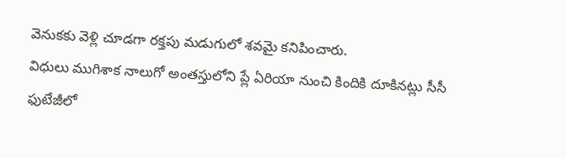వెనుకకు వెళ్లి చూడగా రక్తపు మడుగులో శవమై కనిపించారు.
విధులు ముగిశాక నాలుగో అంతస్తులోని ప్లే ఏరియా నుంచి కిందికి దూకినట్లు సీసీ ఫుటేజీలో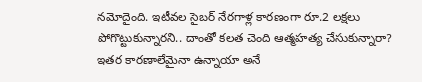నమోదైంది. ఇటీవల సైబర్ నేరగాళ్ల కారణంగా రూ.2 లక్షలు పోగొట్టుకున్నారని.. దాంతో కలత చెంది ఆత్మహత్య చేసుకున్నారా? ఇతర కారణాలేమైనా ఉన్నాయా అనే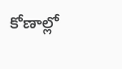కోణాల్లో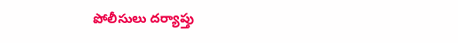పోలీసులు దర్యాప్తు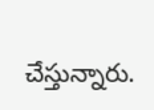చేస్తున్నారు.